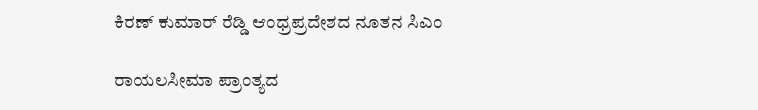ಕಿರಣ್ ಕುಮಾರ್ ರೆಡ್ಡಿ ಆಂಧ್ರಪ್ರದೇಶದ ನೂತನ ಸಿಎಂ

ರಾಯಲಸೀಮಾ ಪ್ರಾಂತ್ಯದ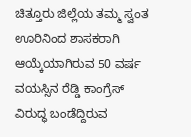ಚಿತ್ತೂರು ಜಿಲ್ಲೆಯ ತಮ್ಮ ಸ್ವಂತ ಊರಿನಿಂದ ಶಾಸಕರಾಗಿ ಆಯ್ಕೆಯಾಗಿರುವ 50 ವರ್ಷ ವಯಸ್ಸಿನ ರೆಡ್ಡಿ ಕಾಂಗ್ರೆಸ್ ವಿರುದ್ಧ ಬಂಡೆದ್ದಿರುವ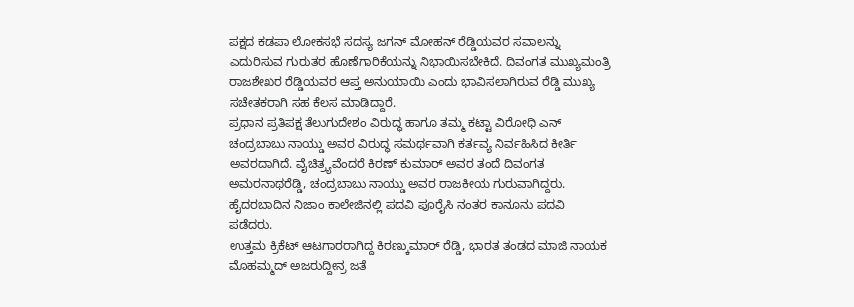ಪಕ್ಷದ ಕಡಪಾ ಲೋಕಸಭೆ ಸದಸ್ಯ ಜಗನ್ ಮೋಹನ್ ರೆಡ್ಡಿಯವರ ಸವಾಲನ್ನು ಎದುರಿಸುವ ಗುರುತರ ಹೊಣೆಗಾರಿಕೆಯನ್ನು ನಿಭಾಯಿಸಬೇಕಿದೆ. ದಿವಂಗತ ಮುಖ್ಯಮಂತ್ರಿ ರಾಜಶೇಖರ ರೆಡ್ಡಿಯವರ ಆಪ್ತ ಅನುಯಾಯಿ ಎಂದು ಭಾವಿಸಲಾಗಿರುವ ರೆಡ್ಡಿ ಮುಖ್ಯ ಸಚೇತಕರಾಗಿ ಸಹ ಕೆಲಸ ಮಾಡಿದ್ದಾರೆ.
ಪ್ರಧಾನ ಪ್ರತಿಪಕ್ಷ ತೆಲುಗುದೇಶಂ ವಿರುದ್ಧ ಹಾಗೂ ತಮ್ಮ ಕಟ್ಟಾ ವಿರೋಧಿ ಎನ್ ಚಂದ್ರಬಾಬು ನಾಯ್ಡು ಅವರ ವಿರುದ್ಧ ಸಮರ್ಥವಾಗಿ ಕರ್ತವ್ಯ ನಿರ್ವಹಿಸಿದ ಕೀರ್ತಿ ಅವರದಾಗಿದೆ. ವೈಚಿತ್ರ್ಯವೆಂದರೆ ಕಿರಣ್ ಕುಮಾರ್ ಅವರ ತಂದೆ ದಿವಂಗತ ಅಮರನಾಥರೆಡ್ಡಿ, ಚಂದ್ರಬಾಬು ನಾಯ್ಡು ಅವರ ರಾಜಕೀಯ ಗುರುವಾಗಿದ್ದರು. ಹೈದರಬಾದಿನ ನಿಜಾಂ ಕಾಲೇಜಿನಲ್ಲಿ ಪದವಿ ಪೂರೈಸಿ ನಂತರ ಕಾನೂನು ಪದವಿ ಪಡೆದರು.
ಉತ್ತಮ ಕ್ರಿಕೆಟ್ ಆಟಗಾರರಾಗಿದ್ದ ಕಿರಣ್ಕುಮಾರ್ ರೆಡ್ಡಿ, ಭಾರತ ತಂಡದ ಮಾಜಿ ನಾಯಕ ಮೊಹಮ್ಮದ್ ಅಜರುದ್ದೀನ್ರ ಜತೆ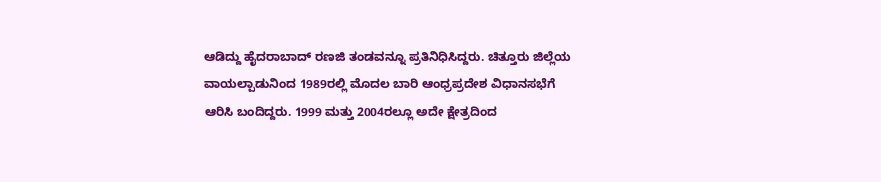ಆಡಿದ್ದು ಹೈದರಾಬಾದ್ ರಣಜಿ ತಂಡವನ್ನೂ ಪ್ರತಿನಿಧಿಸಿದ್ದರು. ಚಿತ್ತೂರು ಜಿಲ್ಲೆಯ ವಾಯಲ್ಪಾಡುನಿಂದ 1989ರಲ್ಲಿ ಮೊದಲ ಬಾರಿ ಆಂಧ್ರಪ್ರದೇಶ ವಿಧಾನಸಭೆಗೆ ಆರಿಸಿ ಬಂದಿದ್ದರು. 1999 ಮತ್ತು 2004ರಲ್ಲೂ ಅದೇ ಕ್ಷೇತ್ರದಿಂದ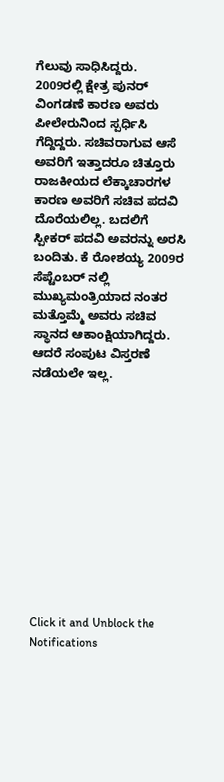ಗೆಲುವು ಸಾಧಿಸಿದ್ದರು.
2009ರಲ್ಲಿ ಕ್ಷೇತ್ರ ಪುನರ್ ವಿಂಗಡಣೆ ಕಾರಣ ಅವರು ಪೀಲೇರುನಿಂದ ಸ್ಪರ್ಧಿಸಿ ಗೆದ್ದಿದ್ದರು. ಸಚಿವರಾಗುವ ಆಸೆ ಅವರಿಗೆ ಇತ್ತಾದರೂ ಚಿತ್ತೂರು ರಾಜಕೀಯದ ಲೆಕ್ಕಾಚಾರಗಳ ಕಾರಣ ಅವರಿಗೆ ಸಚಿವ ಪದವಿ ದೊರೆಯಲಿಲ್ಲ. ಬದಲಿಗೆ ಸ್ಪೀಕರ್ ಪದವಿ ಅವರನ್ನು ಅರಸಿ ಬಂದಿತು. ಕೆ ರೋಶಯ್ಯ 2009ರ ಸೆಪ್ಟೆಂಬರ್ ನಲ್ಲಿ ಮುಖ್ಯಮಂತ್ರಿಯಾದ ನಂತರ ಮತ್ತೊಮ್ಮೆ ಅವರು ಸಚಿವ ಸ್ಥಾನದ ಆಕಾಂಕ್ಷಿಯಾಗಿದ್ದರು. ಆದರೆ ಸಂಪುಟ ವಿಸ್ತರಣೆ ನಡೆಯಲೇ ಇಲ್ಲ.












Click it and Unblock the Notifications